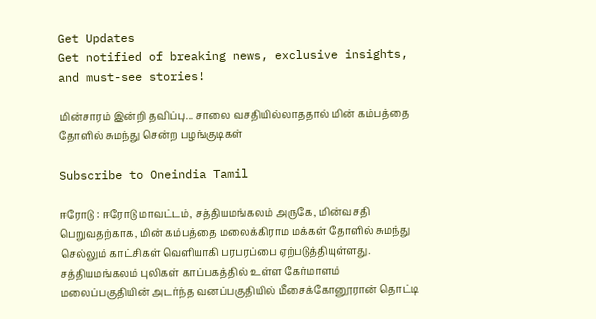Get Updates
Get notified of breaking news, exclusive insights, and must-see stories!

மின்சாரம் இன்றி தவிப்பு... சாலை வசதியில்லாததால் மின் கம்பத்தை தோளில் சுமந்து சென்ற பழங்குடிகள்

Subscribe to Oneindia Tamil

ஈரோடு : ஈரோடு மாவட்டம், சத்தியமங்கலம் அருகே, மின்வசதி பெறுவதற்காக, மின் கம்பத்தை மலைக்கிராம மக்கள் தோளில் சுமந்து செல்லும் காட்சிகள் வெளியாகி பரபரப்பை ஏற்படுத்தியுள்ளது. சத்தியமங்கலம் புலிகள் காப்பகத்தில் உள்ள கேர்மாளம் மலைப்பகுதியின் அடர்ந்த வனப்பகுதியில் மீசைக்கோனூரான் தொட்டி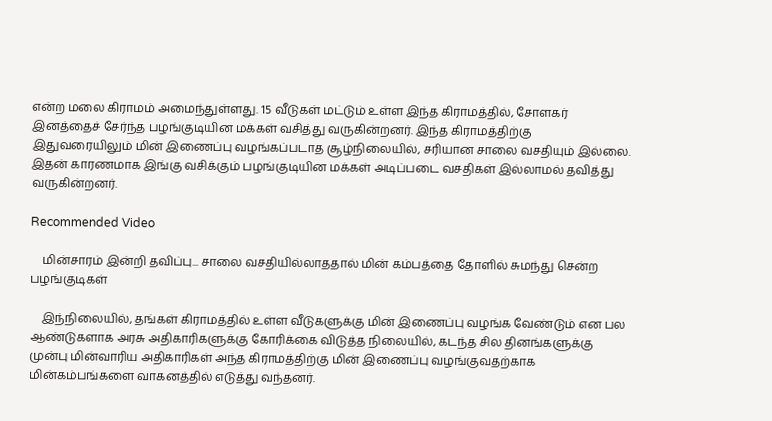என்ற மலை கிராமம் அமைந்துள்ளது. 15 வீடுகள் மட்டும் உள்ள இந்த கிராமத்தில், சோளகர் இனத்தைச் சேர்ந்த பழங்குடியின மக்கள் வசித்து வருகின்றனர். இந்த கிராமத்திற்கு இதுவரையிலும் மின் இணைப்பு வழங்கப்படாத சூழ்நிலையில், சரியான சாலை வசதியும் இல்லை. இதன் காரணமாக இங்கு வசிக்கும் பழங்குடியின மக்கள் அடிப்படை வசதிகள் இல்லாமல் தவித்து வருகின்றனர்.

Recommended Video

    மின்சாரம் இன்றி தவிப்பு... சாலை வசதியில்லாததால் மின் கம்பத்தை தோளில் சுமந்து சென்ற பழங்குடிகள்

    இந்நிலையில், தங்கள் கிராமத்தில் உள்ள வீடுகளுக்கு மின் இணைப்பு வழங்க வேண்டும் என பல ஆண்டுகளாக அரசு அதிகாரிகளுக்கு கோரிக்கை விடுத்த நிலையில், கடந்த சில தினங்களுக்கு முன்பு மின்வாரிய அதிகாரிகள் அந்த கிராமத்திற்கு மின் இணைப்பு வழங்குவதற்காக மின்கம்பங்களை வாகனத்தில் எடுத்து வந்தனர்.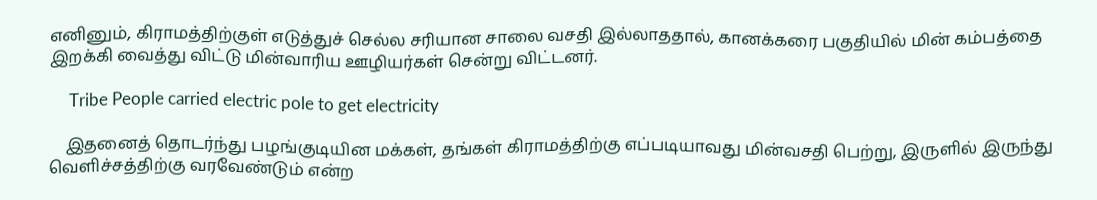எனினும், கிராமத்திற்குள் எடுத்துச் செல்ல சரியான சாலை வசதி இல்லாததால், கானக்கரை பகுதியில் மின் கம்பத்தை இறக்கி வைத்து விட்டு மின்வாரிய ஊழியர்கள் சென்று விட்டனர்.

     Tribe People carried electric pole to get electricity

    இதனைத் தொடர்ந்து பழங்குடியின மக்கள், தங்கள் கிராமத்திற்கு எப்படியாவது மின்வசதி பெற்று, இருளில் இருந்து வெளிச்சத்திற்கு வரவேண்டும் என்ற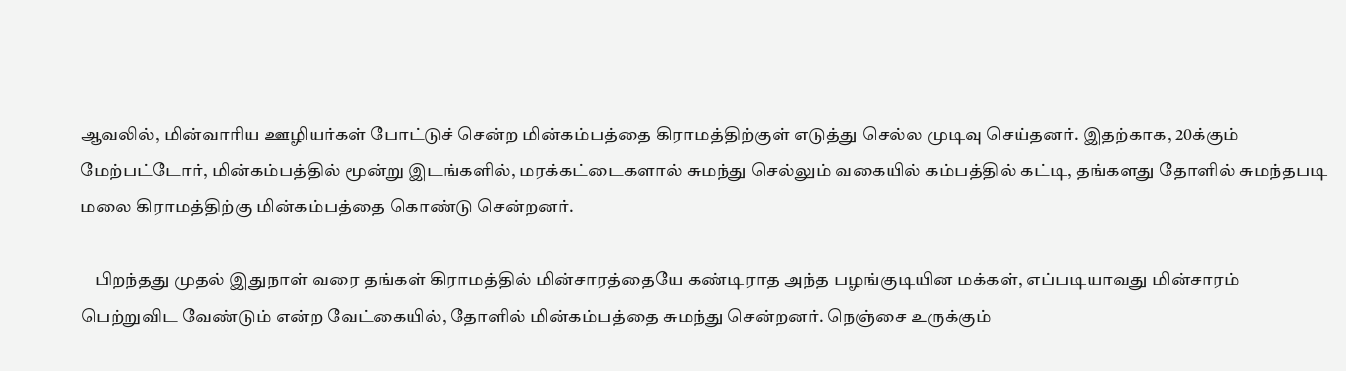ஆவலில், மின்வாரிய ஊழியர்கள் போட்டுச் சென்ற மின்கம்பத்தை கிராமத்திற்குள் எடுத்து செல்ல முடிவு செய்தனர். இதற்காக, 20க்கும் மேற்பட்டோர், மின்கம்பத்தில் மூன்று இடங்களில், மரக்கட்டைகளால் சுமந்து செல்லும் வகையில் கம்பத்தில் கட்டி, தங்களது தோளில் சுமந்தபடி மலை கிராமத்திற்கு மின்கம்பத்தை கொண்டு சென்றனர்.

    பிறந்தது முதல் இதுநாள் வரை தங்கள் கிராமத்தில் மின்சாரத்தையே கண்டிராத அந்த பழங்குடியின மக்கள், எப்படியாவது மின்சாரம் பெற்றுவிட வேண்டும் என்ற வேட்கையில், தோளில் மின்கம்பத்தை சுமந்து சென்றனர். நெஞ்சை உருக்கும்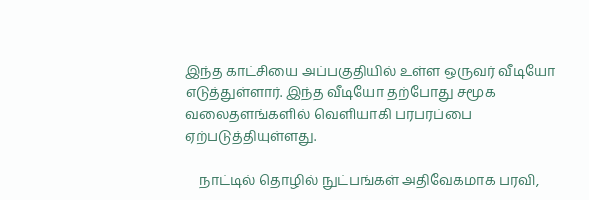இந்த காட்சியை அப்பகுதியில் உள்ள ஒருவர் வீடியோ எடுத்துள்ளார். இந்த வீடியோ தற்போது சமூக வலைதளங்களில் வெளியாகி பரபரப்பை ஏற்படுத்தியுள்ளது.

    நாட்டில் தொழில் நுட்பங்கள் அதிவேகமாக பரவி,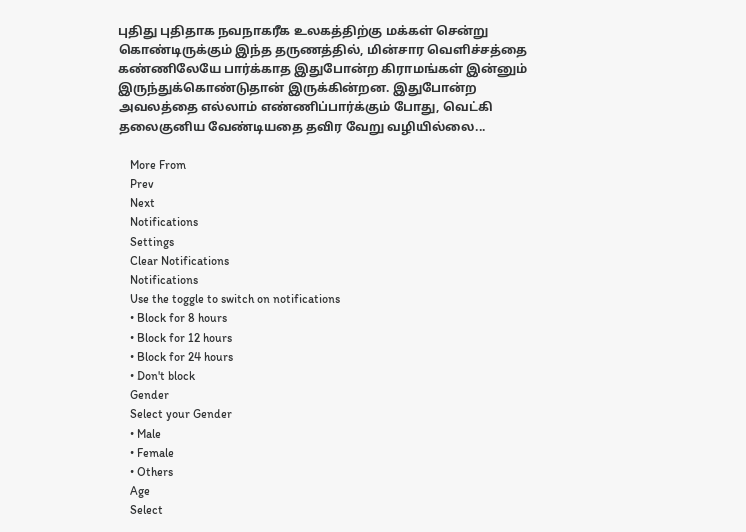புதிது புதிதாக நவநாகரீக உலகத்திற்கு மக்கள் சென்று கொண்டிருக்கும் இந்த தருணத்தில், மின்சார வெளிச்சத்தை கண்ணிலேயே பார்க்காத இதுபோன்ற கிராமங்கள் இன்னும் இருந்துக்கொண்டுதான் இருக்கின்றன. இதுபோன்ற அவலத்தை எல்லாம் எண்ணிப்பார்க்கும் போது, வெட்கி தலைகுனிய வேண்டியதை தவிர வேறு வழியில்லை...

    More From
    Prev
    Next
    Notifications
    Settings
    Clear Notifications
    Notifications
    Use the toggle to switch on notifications
    • Block for 8 hours
    • Block for 12 hours
    • Block for 24 hours
    • Don't block
    Gender
    Select your Gender
    • Male
    • Female
    • Others
    Age
    Select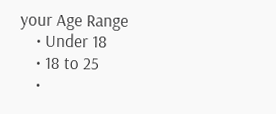your Age Range
    • Under 18
    • 18 to 25
    •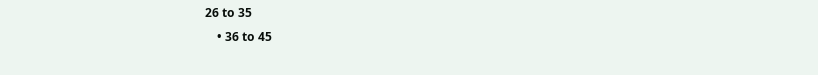26 to 35
    • 36 to 45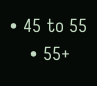• 45 to 55
    • 55+